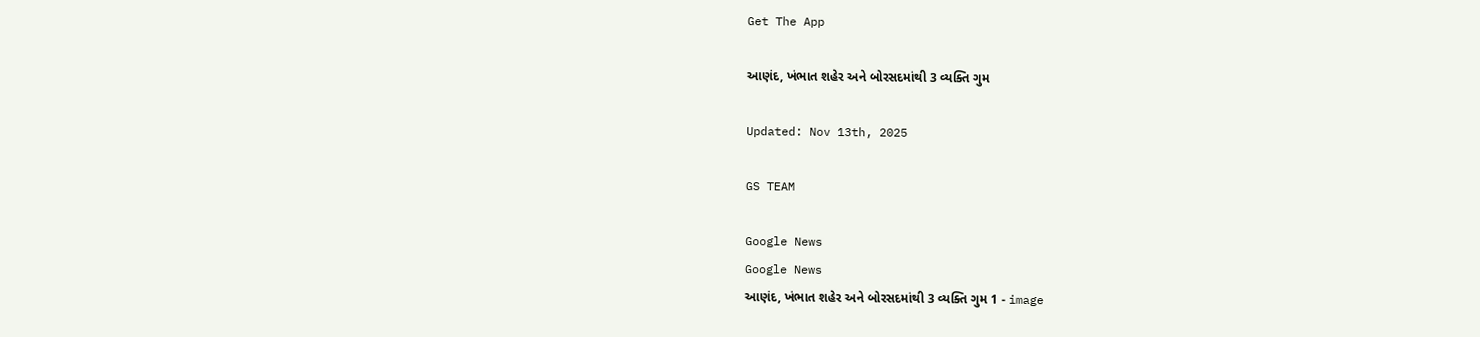Get The App

આણંદ, ખંભાત શહેર અને બોરસદમાંથી 3 વ્યક્તિ ગુમ

Updated: Nov 13th, 2025

GS TEAM

Google News
Google News
આણંદ, ખંભાત શહેર અને બોરસદમાંથી 3 વ્યક્તિ ગુમ 1 - image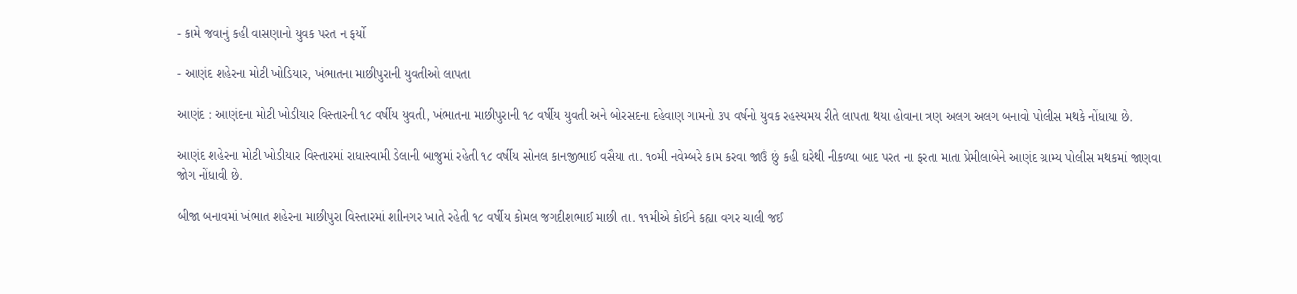- કામે જવાનું કહી વાસણાનો યુવક પરત ન ફર્યો

- આણંદ શહેરના મોટી ખોડિયાર, ખંભાતના માછીપુરાની યુવતીઓ લાપતા

આણંદ : આણંદના મોટી ખોડીયાર વિસ્તારની ૧૮ વર્ષીય યુવતી, ખંભાતના માછીપુરાની ૧૮ વર્ષીય યુવતી અને બોરસદના દહેવાણ ગામનો ૩૫ વર્ષનો યુવક રહસ્યમય રીતે લાપતા થયા હોવાના ત્રણ અલગ અલગ બનાવો પોલીસ મથકે નોંધાયા છે.

આણંદ શહેરના મોટી ખોડીયાર વિસ્તારમાં રાધાસ્વામી ડેલાની બાજુમાં રહેતી ૧૮ વર્ષીય સોનલ કાનજીભાઈ વસૈયા તા. ૧૦મી નવેમ્બરે કામ કરવા જાઉં છું કહી ઘરેથી નીકળ્યા બાદ પરત ના ફરતા માતા પ્રેમીલાબેને આણંદ ગ્રામ્ય પોલીસ મથકમાં જાણવા જોગ નોંધાવી છે.

બીજા બનાવમાં ખંભાત શહેરના માછીપુરા વિસ્તારમાં શાીનગર ખાતે રહેતી ૧૮ વર્ષીય કોમલ જગદીશભાઈ માછી તા. ૧૧મીએ કોઈને કહ્યા વગર ચાલી જઈ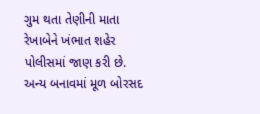ગુમ થતા તેણીની માતા રેખાબેને ખંભાત શહેર પોલીસમાં જાણ કરી છે. અન્ય બનાવમાં મૂળ બોરસદ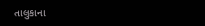તાલુકાના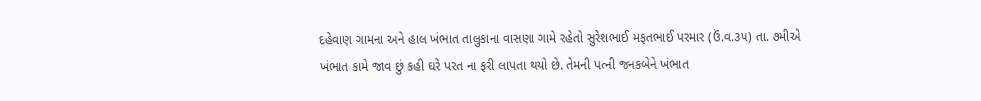દહેવાણ ગામના અને હાલ ખંભાત તાલુકાના વાસણા ગામે રહેતો સુરેશભાઈ મફતભાઈ પરમાર (ઉં.વ.૩૫) તા. ૭મીએ ખંભાત કામે જાવ છું કહી ઘરે પરત ના ફરી લાપતા થયો છે. તેમની પત્ની જનકબેને ખંભાત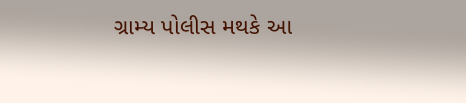ગ્રામ્ય પોલીસ મથકે આ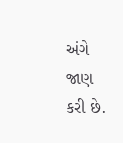અંગે જાણ કરી છે.